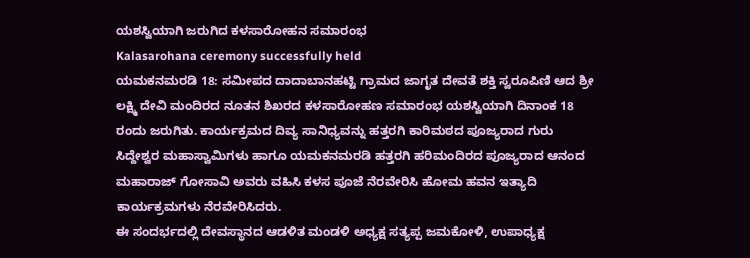ಯಶಸ್ವಿಯಾಗಿ ಜರುಗಿದ ಕಳಸಾರೋಹನ ಸಮಾರಂಭ
Kalasarohana ceremony successfully held
ಯಮಕನಮರಡಿ 18: ಸಮೀಪದ ದಾದಾಬಾನಹಟ್ಟಿ ಗ್ರಾಮದ ಜಾಗೃತ ದೇವತೆ ಶಕ್ತಿ ಸ್ವರೂಪಿಣಿ ಆದ ಶ್ರೀ ಲಕ್ಷ್ಮಿ ದೇವಿ ಮಂದಿರದ ನೂತನ ಶಿಖರದ ಕಳಸಾರೋಹಣ ಸಮಾರಂಭ ಯಶಸ್ವಿಯಾಗಿ ದಿನಾಂಕ 18 ರಂದು ಜರುಗಿತು. ಕಾರ್ಯಕ್ರಮದ ದಿವ್ಯ ಸಾನಿಧ್ಯವನ್ನು ಹತ್ತರಗಿ ಕಾರಿಮಠದ ಪೂಜ್ಯರಾದ ಗುರು ಸಿದ್ದೇಶ್ವರ ಮಹಾಸ್ವಾಮಿಗಳು ಹಾಗೂ ಯಮಕನಮರಡಿ ಹತ್ತರಗಿ ಹರಿಮಂದಿರದ ಪೂಜ್ಯರಾದ ಆನಂದ ಮಹಾರಾಜ್ ಗೋಸಾವಿ ಅವರು ವಹಿಸಿ ಕಳಸ ಪೂಜೆ ನೆರವೇರಿಸಿ ಹೋಮ ಹವನ ಇತ್ಯಾದಿ ಕಾರ್ಯಕ್ರಮಗಳು ನೆರವೇರಿಸಿದರು.
ಈ ಸಂದರ್ಭದಲ್ಲಿ ದೇವಸ್ಥಾನದ ಆಡಳಿತ ಮಂಡಳಿ ಅಧ್ಯಕ್ಷ ಸತ್ಯಪ್ಪ ಜಮಕೋಳಿ, ಉಪಾಧ್ಯಕ್ಷ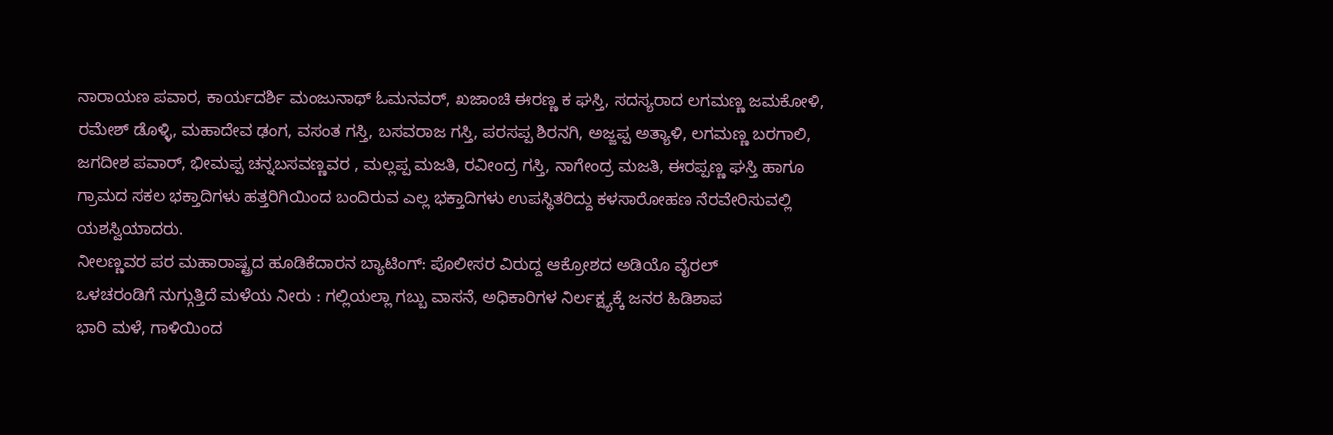ನಾರಾಯಣ ಪವಾರ, ಕಾರ್ಯದರ್ಶಿ ಮಂಜುನಾಥ್ ಓಮನವರ್, ಖಜಾಂಚಿ ಈರಣ್ಣ ಕ ಘಸ್ತಿ, ಸದಸ್ಯರಾದ ಲಗಮಣ್ಣ ಜಮಕೋಳಿ, ರಮೇಶ್ ಡೊಳ್ಳಿ, ಮಹಾದೇವ ಢಂಗ, ವಸಂತ ಗಸ್ತಿ, ಬಸವರಾಜ ಗಸ್ತಿ, ಪರಸಪ್ಪ ಶಿರನಗಿ, ಅಜ್ಜಪ್ಪ ಅತ್ಯಾಳಿ, ಲಗಮಣ್ಣ ಬರಗಾಲಿ, ಜಗದೀಶ ಪವಾರ್, ಭೀಮಪ್ಪ ಚನ್ನಬಸವಣ್ಣವರ , ಮಲ್ಲಪ್ಪ ಮಜತಿ, ರವೀಂದ್ರ ಗಸ್ತಿ, ನಾಗೇಂದ್ರ ಮಜತಿ, ಈರಪ್ಪಣ್ಣ ಘಸ್ತಿ ಹಾಗೂ ಗ್ರಾಮದ ಸಕಲ ಭಕ್ತಾದಿಗಳು ಹತ್ತರಿಗಿಯಿಂದ ಬಂದಿರುವ ಎಲ್ಲ ಭಕ್ತಾದಿಗಳು ಉಪಸ್ಥಿತರಿದ್ದು ಕಳಸಾರೋಹಣ ನೆರವೇರಿಸುವಲ್ಲಿ ಯಶಸ್ವಿಯಾದರು.
ನೀಲಣ್ಣವರ ಪರ ಮಹಾರಾಷ್ಟ್ರದ ಹೂಡಿಕೆದಾರನ ಬ್ಯಾಟಿಂಗ್: ಪೊಲೀಸರ ವಿರುದ್ದ ಆಕ್ರೋಶದ ಅಡಿಯೊ ವೈರಲ್
ಒಳಚರಂಡಿಗೆ ನುಗ್ಗುತ್ತಿದೆ ಮಳೆಯ ನೀರು : ಗಲ್ಲಿಯಲ್ಲಾ ಗಬ್ಬು ವಾಸನೆ, ಅಧಿಕಾರಿಗಳ ನಿರ್ಲಕ್ಷ್ಯಕ್ಕೆ ಜನರ ಹಿಡಿಶಾಪ
ಭಾರಿ ಮಳೆ, ಗಾಳಿಯಿಂದ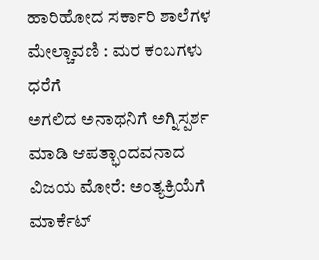ಹಾರಿಹೋದ ಸರ್ಕಾರಿ ಶಾಲೆಗಳ ಮೇಲ್ಚಾವಣಿ : ಮರ ಕಂಬಗಳು ಧರೆಗೆ
ಅಗಲಿದ ಅನಾಥನಿಗೆ ಅಗ್ನಿಸ್ಪರ್ಶ ಮಾಡಿ ಆಪತ್ಭಾಂದವನಾದ ವಿಜಯ ಮೋರೆ: ಅಂತ್ಯಕ್ರಿಯೆಗೆ ಮಾರ್ಕೆಟ್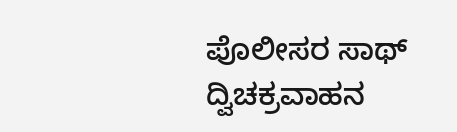ಪೊಲೀಸರ ಸಾಥ್
ದ್ವಿಚಕ್ರವಾಹನ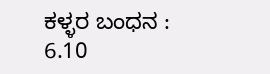ಕಳ್ಳರ ಬಂಧನ : 6.10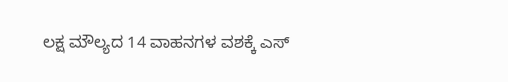ಲಕ್ಷ ಮೌಲ್ಯದ 14 ವಾಹನಗಳ ವಶಕ್ಕೆ ಎಸ್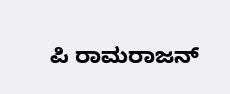ಪಿ ರಾಮರಾಜನ್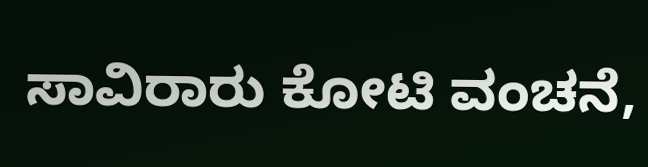ಸಾವಿರಾರು ಕೋಟಿ ವಂಚನೆ,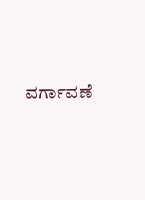ವರ್ಗಾವಣೆ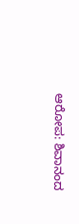ಆರೋಪ: ಶಿವಾನಂದ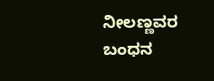ನೀಲಣ್ಣವರ ಬಂಧನ